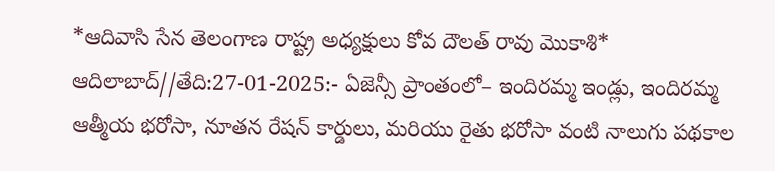*ఆదివాసి సేన తెలంగాణ రాష్ట్ర అధ్యక్షులు కోవ దౌలత్ రావు మొకాశి*
ఆదిలాబాద్//తేది:27-01-2025:- ఏజెన్సీ ప్రాంతంలో– ఇందిరమ్మ ఇండ్లు, ఇందిరమ్మ ఆత్మీయ భరోసా, నూతన రేషన్ కార్డులు, మరియు రైతు భరోసా వంటి నాలుగు పథకాల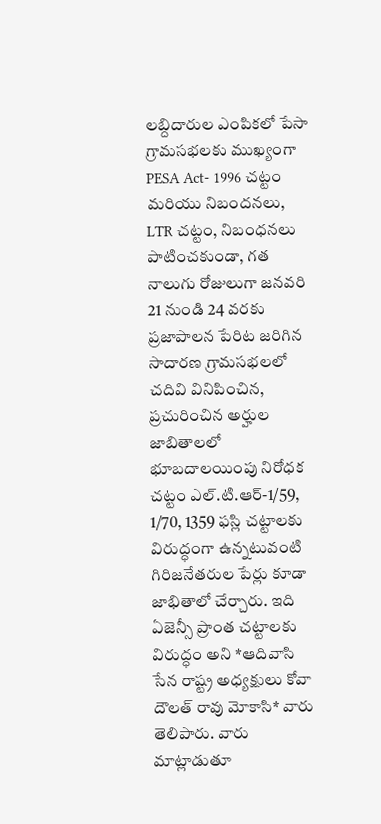లబ్దిదారుల ఎంపికలో పేసా గ్రామసభలకు ముఖ్యంగా PESA Act- 1996 చట్టం మరియు నిబందనలు, LTR చట్టం, నిబంధనలు పాటించకుండా, గత నాలుగు రోజులుగా జనవరి 21 నుండి 24 వరకు ప్రజాపాలన పేరిట జరిగిన సాదారణ గ్రామసభలలో చదివి వినిపించిన, ప్రచురించిన అర్హుల జాబితాలలో భూబదాలయింపు నిరోధక చట్టం ఎల్.టి.ఆర్-1/59, 1/70, 1359 ఫస్లి చట్టాలకు విరుద్ధంగా ఉన్నటువంటి గిరిజనేతరుల పేర్లు కూడా జాభితాలో చేర్చారు. ఇది ఏజెన్సీ ప్రాంత చట్టాలకు విరుద్ధం అని *ఆదివాసి సేన రాష్ట్ర అధ్యక్షులు కోవా దౌలత్ రావు మోకాసి* వారు తెలిపారు. వారు మాట్లాడుతూ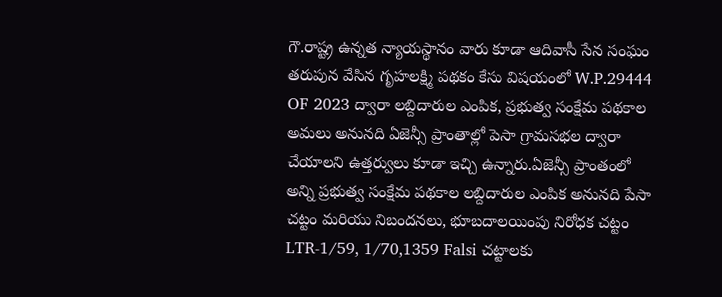గౌ.రాష్ట్ర ఉన్నత న్యాయస్థానం వారు కూడా ఆదివాసీ సేన సంఘం తరుపున వేసిన గృహలక్ష్మి పథకం కేసు విషయంలో W.P.29444 OF 2023 ద్వారా లబ్దిదారుల ఎంపిక, ప్రభుత్వ సంక్షేమ పథకాల అమలు అనునది ఏజెన్సీ ప్రాంతాల్లో పెసా గ్రామసభల ద్వారా చేయాలని ఉత్తర్వులు కూడా ఇచ్చి ఉన్నారు.ఏజెన్సీ ప్రాంతంలో అన్ని ప్రభుత్వ సంక్షేమ పథకాల లబ్దిదారుల ఎంపిక అనునది పేసా చట్టం మరియు నిబందనలు, భూబదాలయింపు నిరోధక చట్టం LTR-1/59, 1/70,1359 Falsi చట్టాలకు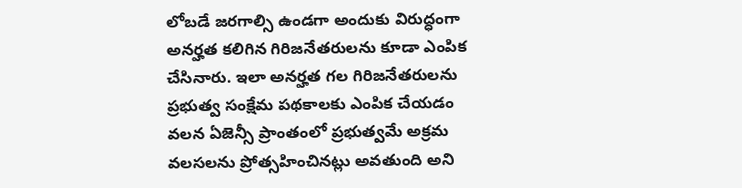లోబడే జరగాల్సి ఉండగా అందుకు విరుద్ధంగా అనర్హత కలిగిన గిరిజనేతరులను కూడా ఎంపిక చేసినారు. ఇలా అనర్హత గల గిరిజనేతరులను ప్రభుత్వ సంక్షేమ పథకాలకు ఎంపిక చేయడం వలన ఏజెన్సీ ప్రాంతంలో ప్రభుత్వమే అక్రమ వలసలను ప్రోత్సహించినట్లు అవతుంది అని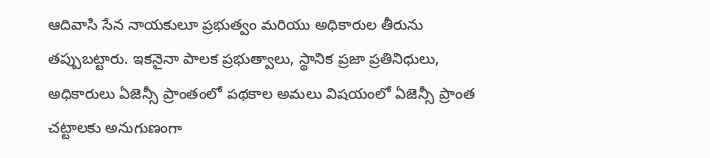ఆదివాసి సేన నాయకులూ ప్రభుత్వం మరియు అధికారుల తీరును తప్పుబట్టారు. ఇకనైనా పాలక ప్రభుత్వాలు, స్థానిక ప్రజా ప్రతినిధులు, అధికారులు ఏజెన్సీ ప్రాంతంలో పథకాల అమలు విషయంలో ఏజెన్సీ ప్రాంత చట్టాలకు అనుగుణంగా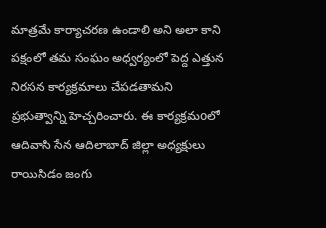మాత్రమే కార్యాచరణ ఉండాలి అని అలా కాని పక్షంలో తమ సంఘం అధ్వర్యంలో పెద్ద ఎత్తున నిరసన కార్యక్రమాలు చేపడతామని ప్రభుత్వాన్ని హెచ్చరించారు. ఈ కార్యక్రమoలో ఆదివాసి సేన ఆదిలాబాద్ జిల్లా అధ్యక్షులు రాయిసిడం జంగు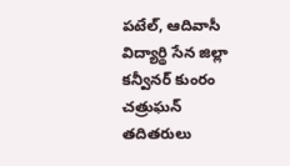పటేల్, ఆదివాసీ విద్యార్థి సేన జిల్లా కన్వీనర్ కుంరం చత్రుఘన్ తదితరులు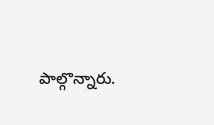పాల్గొన్నారు.